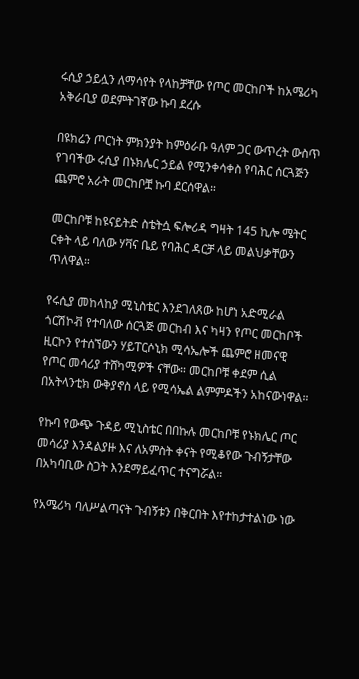ሩሲያ ኃይሏን ለማሳየት የላከቻቸው የጦር መርከቦች ከአሜሪካ አቅራቢያ ወደምትገኛው ኩባ ደረሱ

በዩክሬን ጦርነት ምክንያት ከምዕራቡ ዓለም ጋር ውጥረት ውስጥ የገባችው ሩሲያ በኑክሌር ኃይል የሚንቀሳቀስ የባሕር ሰርጓጅን ጨምሮ አራት መርከቦቿ ኩባ ደርሰዋል።

መርከቦቹ ከዩናይትድ ስቴትሷ ፍሎሪዳ ግዛት 145 ኪሎ ሜትር ርቀት ላይ ባለው ሃቫና ቤይ የባሕር ዳርቻ ላይ መልህቃቸውን ጥለዋል።

የሩሲያ መከላከያ ሚኒስቴር እንደገለጸው ከሆነ አድሚራል ጎርሽኮቭ የተባለው ሰርጓጅ መርከብ እና ካዛን የጦር መርከቦች ዚርኮን የተሰኘውን ሃይፐርሶኒክ ሚሳኤሎች ጨምሮ ዘመናዊ የጦር መሳሪያ ተሸካሚዎች ናቸው። መርከቦቹ ቀደም ሲል በአትላንቲክ ውቅያኖስ ላይ የሚሳኤል ልምምዶችን አከናውነዋል።

የኩባ የውጭ ጉዳይ ሚኒስቴር በበኩሉ መርከቦቹ የኑክሌር ጦር መሳሪያ እንዳልያዙ እና ለአምስት ቀናት የሚቆየው ጉብኝታቸው በአካባቢው ስጋት እንደማይፈጥር ተናግሯል።

የአሜሪካ ባለሥልጣናት ጉብኝቱን በቅርበት እየተከታተልነው ነው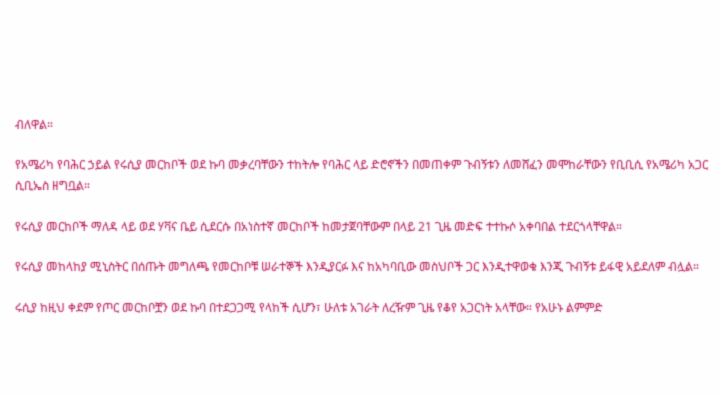ብለዋል።

የአሜሪካ የባሕር ኃይል የሩሲያ መርከቦች ወደ ኩባ መቃረባቸውን ተከትሎ የባሕር ላይ ድሮኖችን በመጠቀም ጉብኝቱን ለመሸፈን መሞከራቸውን የቢቢሲ የአሜሪካ አጋር ሲቢኤስ ዘግቧል።

የሩሲያ መርከቦች ማለዳ ላይ ወደ ሃቫና ቤይ ሲደርሱ በአነስተኛ መርከቦች ከመታጀባቸውም በላይ 21 ጊዜ መድፍ ተተኩሶ አቀባበል ተደርጎላቸዋል።

የሩሲያ መከላከያ ሚኒስትር በሰጡት መግለጫ የመርከቦቹ ሠራተኞች እንዲያርፉ እና ከአካባቢው መስህቦች ጋር እንዲተዋወቁ እንጂ ጉብኝቱ ይፋዊ አይደለም ብሏል።

ሩሲያ ከዚህ ቀደም የጦር መርከቦቿን ወደ ኩባ በተደጋጋሚ የላከች ሲሆን፣ ሁለቱ አገራት ለረዥም ጊዜ የቆየ አጋርነት አላቸው። የአሁኑ ልምምድ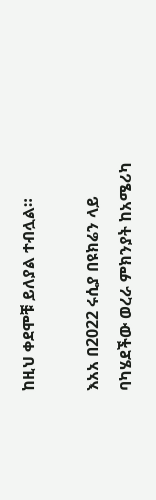ከዚህ ቀደሞቹ ይለያል ተብሏል።

እአአ በ2022 ሩሲያ በዩክሬን ላይ ባካሄደችው ወረራ ምክንያት ከአሜሪካ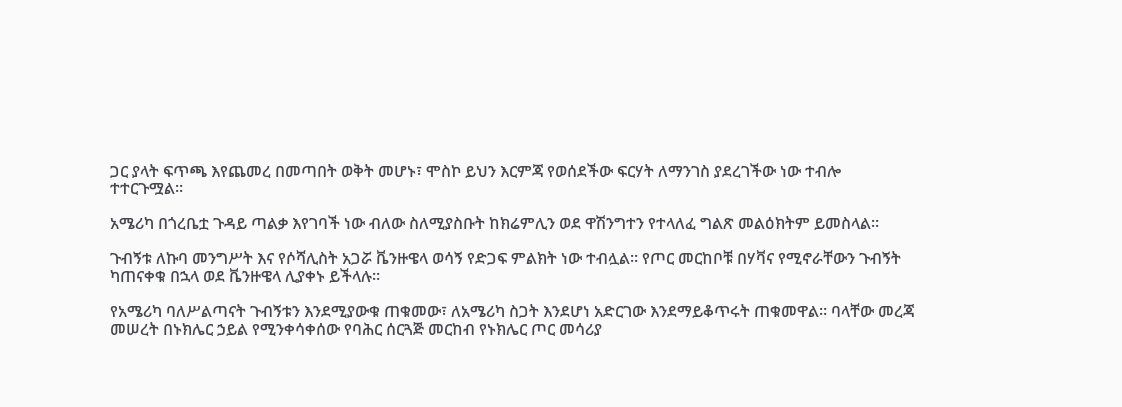ጋር ያላት ፍጥጫ እየጨመረ በመጣበት ወቅት መሆኑ፣ ሞስኮ ይህን እርምጃ የወሰደችው ፍርሃት ለማንገስ ያደረገችው ነው ተብሎ ተተርጉሟል።

አሜሪካ በጎረቤቷ ጉዳይ ጣልቃ እየገባች ነው ብለው ስለሚያስቡት ከክሬምሊን ወደ ዋሽንግተን የተላለፈ ግልጽ መልዕክትም ይመስላል።

ጉብኝቱ ለኩባ መንግሥት እና የሶሻሊስት አጋሯ ቬንዙዌላ ወሳኝ የድጋፍ ምልክት ነው ተብሏል። የጦር መርከቦቹ በሃቫና የሚኖራቸውን ጉብኝት ካጠናቀቁ በኋላ ወደ ቬንዙዌላ ሊያቀኑ ይችላሉ።

የአሜሪካ ባለሥልጣናት ጉብኝቱን እንደሚያውቁ ጠቁመው፣ ለአሜሪካ ስጋት እንደሆነ አድርገው እንደማይቆጥሩት ጠቁመዋል። ባላቸው መረጃ መሠረት በኑክሌር ኃይል የሚንቀሳቀሰው የባሕር ሰርጓጅ መርከብ የኑክሌር ጦር መሳሪያ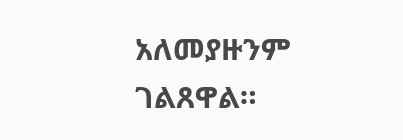አለመያዙንም ገልጸዋል።